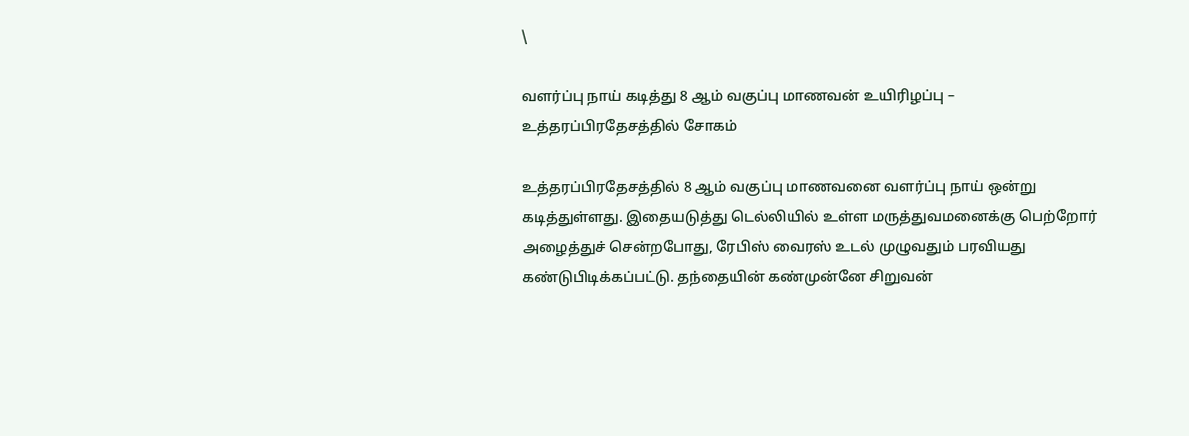\

வளர்ப்பு நாய் கடித்து 8 ஆம் வகுப்பு மாணவன் உயிரிழப்பு – உத்தரப்பிரதேசத்தில் சோகம்

உத்தரப்பிரதேசத்தில் 8 ஆம் வகுப்பு மாணவனை வளர்ப்பு நாய் ஒன்று கடித்துள்ளது. இதையடுத்து டெல்லியில் உள்ள மருத்துவமனைக்கு பெற்றோர் அழைத்துச் சென்றபோது, ரேபிஸ் வைரஸ் உடல் முழுவதும் பரவியது கண்டுபிடிக்கப்பட்டு. தந்தையின் கண்முன்னே சிறுவன்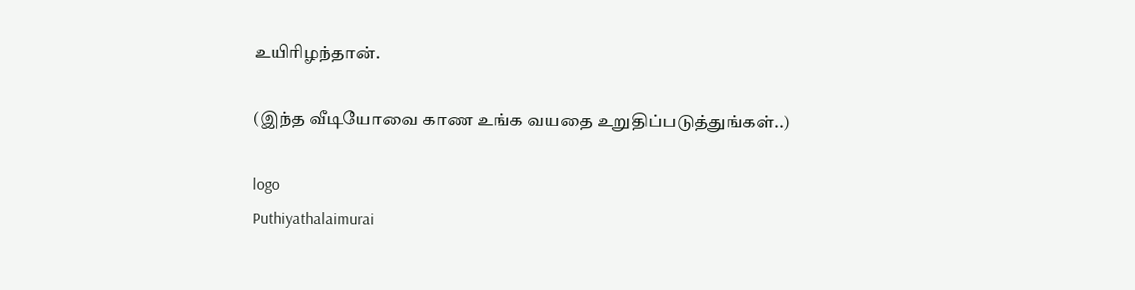உயிரிழந்தான்.

(இந்த வீடியோவை காண உங்க வயதை உறுதிப்படுத்துங்கள்..)

logo
Puthiyathalaimurai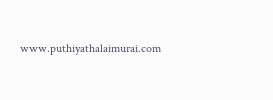www.puthiyathalaimurai.com